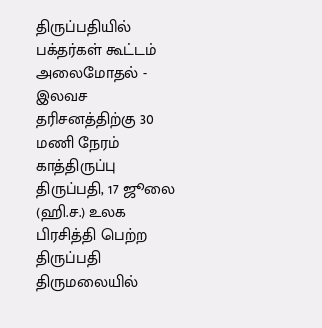திருப்பதியில் பக்தர்கள் கூட்டம் அலைமோதல் - இலவச தரிசனத்திற்கு 30 மணி நேரம் காத்திருப்பு
திருப்பதி, 17 ஜூலை (ஹி.ச.) உலக பிரசித்தி பெற்ற திருப்பதி திருமலையில்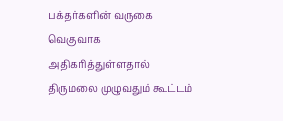பக்தர்களின் வருகை வெகுவாக அதிகரித்துள்ளதால் திருமலை முழுவதும் கூட்டம்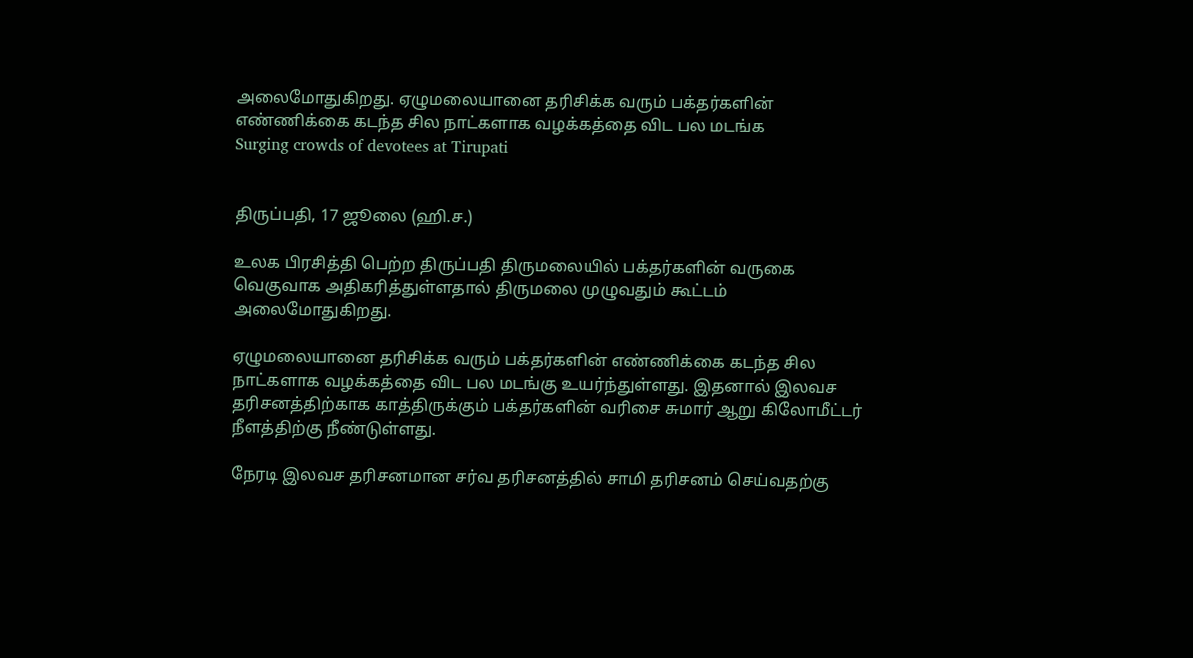அலைமோதுகிறது. ஏழுமலையானை தரிசிக்க வரும் பக்தர்களின் எண்ணிக்கை கடந்த சில நாட்களாக வழக்கத்தை விட பல மடங்க
Surging crowds of devotees at Tirupati


திருப்பதி, 17 ஜூலை (ஹி.ச.)

உலக பிரசித்தி பெற்ற திருப்பதி திருமலையில் பக்தர்களின் வருகை வெகுவாக அதிகரித்துள்ளதால் திருமலை முழுவதும் கூட்டம் அலைமோதுகிறது.

ஏழுமலையானை தரிசிக்க வரும் பக்தர்களின் எண்ணிக்கை கடந்த சில நாட்களாக வழக்கத்தை விட பல மடங்கு உயர்ந்துள்ளது. இதனால் இலவச தரிசனத்திற்காக காத்திருக்கும் பக்தர்களின் வரிசை சுமார் ஆறு கிலோமீட்டர் நீளத்திற்கு நீண்டுள்ளது.

நேரடி இலவச தரிசனமான சர்வ தரிசனத்தில் சாமி தரிசனம் செய்வதற்கு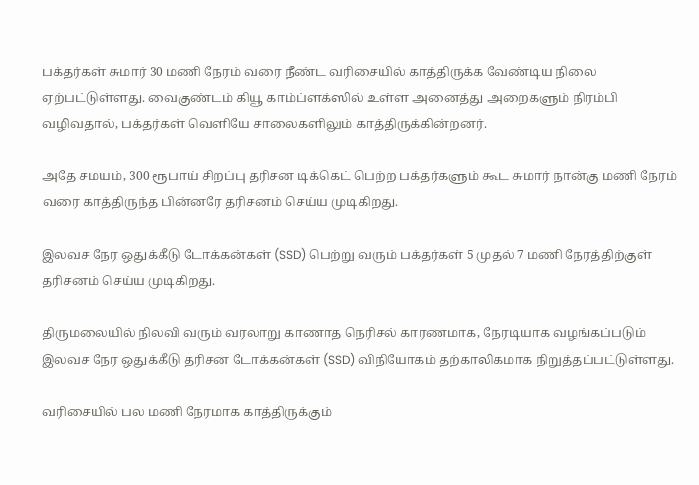பக்தர்கள் சுமார் 30 மணி நேரம் வரை நீண்ட வரிசையில் காத்திருக்க வேண்டிய நிலை ஏற்பட்டுள்ளது. வைகுண்டம் கியூ காம்ப்ளக்ஸில் உள்ள அனைத்து அறைகளும் நிரம்பி வழிவதால், பக்தர்கள் வெளியே சாலைகளிலும் காத்திருக்கின்றனர்.

அதே சமயம், 300 ரூபாய் சிறப்பு தரிசன டிக்கெட் பெற்ற பக்தர்களும் கூட சுமார் நான்கு மணி நேரம் வரை காத்திருந்த பின்னரே தரிசனம் செய்ய முடிகிறது.

இலவச நேர ஒதுக்கீடு டோக்கன்கள் (SSD) பெற்று வரும் பக்தர்கள் 5 முதல் 7 மணி நேரத்திற்குள் தரிசனம் செய்ய முடிகிறது.

திருமலையில் நிலவி வரும் வரலாறு காணாத நெரிசல் காரணமாக, நேரடியாக வழங்கப்படும் இலவச நேர ஒதுக்கீடு தரிசன டோக்கன்கள் (SSD) விநியோகம் தற்காலிகமாக நிறுத்தப்பட்டுள்ளது.

வரிசையில் பல மணி நேரமாக காத்திருக்கும்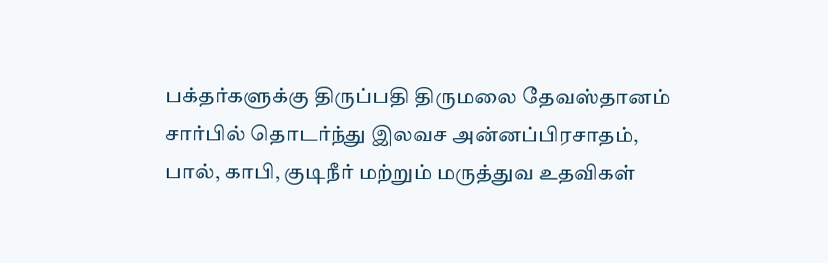பக்தர்களுக்கு திருப்பதி திருமலை தேவஸ்தானம் சார்பில் தொடர்ந்து இலவச அன்னப்பிரசாதம், பால், காபி, குடிநீர் மற்றும் மருத்துவ உதவிகள்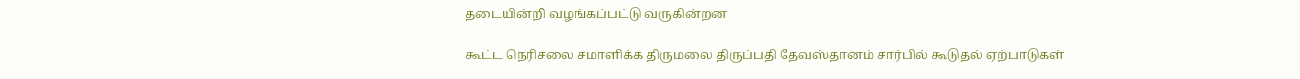தடையின்றி வழங்கப்பட்டு வருகின்றன

கூட்ட நெரிசலை சமாளிக்க திருமலை திருப்பதி தேவஸ்தானம் சார்பில் கூடுதல் ஏற்பாடுகள்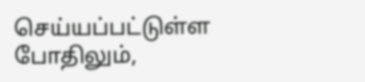செய்யப்பட்டுள்ள போதிலும்,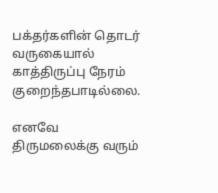பக்தர்களின் தொடர் வருகையால் காத்திருப்பு நேரம் குறைந்தபாடில்லை.

எனவே திருமலைக்கு வரும்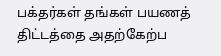பக்தர்கள் தங்கள் பயணத் திட்டத்தை அதற்கேற்ப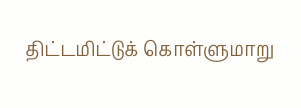திட்டமிட்டுக் கொள்ளுமாறு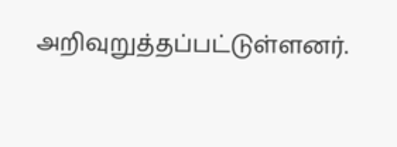அறிவுறுத்தப்பட்டுள்ளனர்.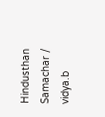Hindusthan Samachar / vidya.b